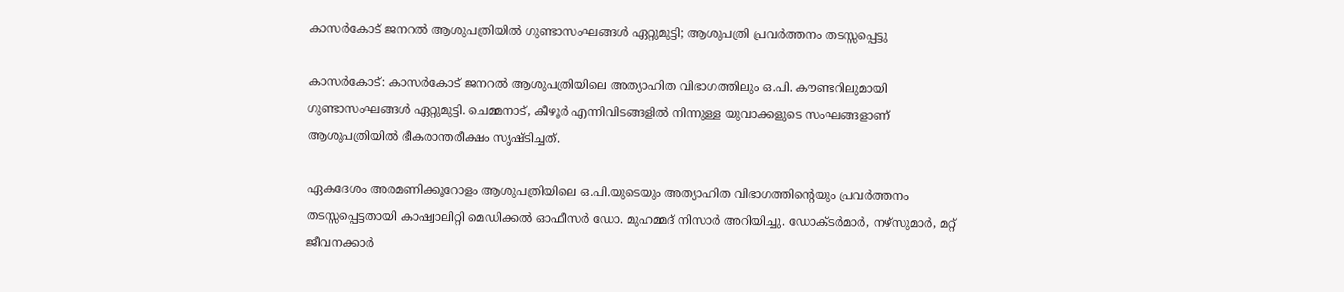കാസർകോട് ജനറൽ ആശുപത്രിയിൽ ഗുണ്ടാസംഘങ്ങൾ ഏറ്റുമുട്ടി; ആശുപത്രി പ്രവർത്തനം തടസ്സപ്പെട്ടു

കാസർകോട്: കാസർകോട് ജനറൽ ആശുപത്രിയിലെ അത്യാഹിത വിഭാഗത്തിലും ഒ.പി. കൗണ്ടറിലുമായി ഗുണ്ടാസംഘങ്ങൾ ഏറ്റുമുട്ടി. ചെമ്മനാട്, കീഴൂർ എന്നിവിടങ്ങളിൽ നിന്നുള്ള യുവാക്കളുടെ സംഘങ്ങളാണ് ആശുപത്രിയിൽ ഭീകരാന്തരീക്ഷം സൃഷ്ടിച്ചത്.

ഏകദേശം അരമണിക്കൂറോളം ആശുപത്രിയിലെ ഒ.പി.യുടെയും അത്യാഹിത വിഭാഗത്തിന്റെയും പ്രവർത്തനം തടസ്സപ്പെട്ടതായി കാഷ്വാലിറ്റി മെഡിക്കൽ ഓഫീസർ ഡോ. മുഹമ്മദ് നിസാർ അറിയിച്ചു. ഡോക്ടർമാർ, നഴ്സുമാർ, മറ്റ് ജീവനക്കാർ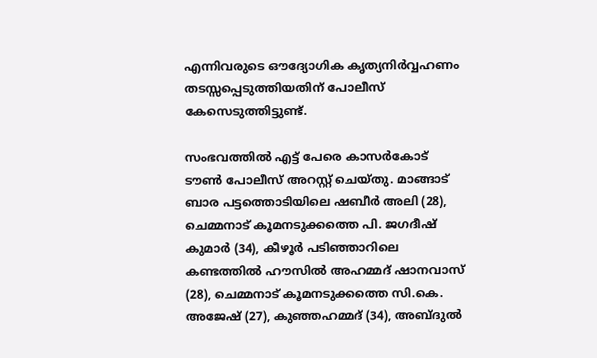എന്നിവരുടെ ഔദ്യോഗിക കൃത്യനിർവ്വഹണം തടസ്സപ്പെടുത്തിയതിന് പോലീസ് കേസെടുത്തിട്ടുണ്ട്.

സംഭവത്തിൽ എട്ട് പേരെ കാസർകോട് ടൗൺ പോലീസ് അറസ്റ്റ് ചെയ്തു. മാങ്ങാട് ബാര പട്ടത്തൊടിയിലെ ഷബീർ അലി (28), ചെമ്മനാട് കൂമനടുക്കത്തെ പി. ജഗദീഷ് കുമാർ (34), കീഴൂർ പടിഞ്ഞാറിലെ കണ്ടത്തിൽ ഹൗസിൽ അഹമ്മദ് ഷാനവാസ് (28), ചെമ്മനാട് കൂമനടുക്കത്തെ സി.കെ. അജേഷ് (27), കുഞ്ഞഹമ്മദ് (34), അബ്ദുൽ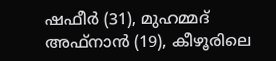ഷഫീർ (31), മുഹമ്മദ് അഫ്നാൻ (19), കീഴൂരിലെ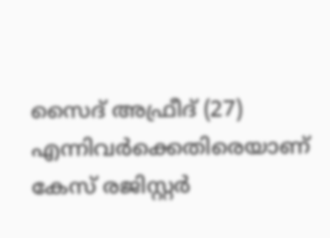സൈദ് അഫ്രീദ് (27) എന്നിവർക്കെതിരെയാണ് കേസ് രജിസ്റ്റർ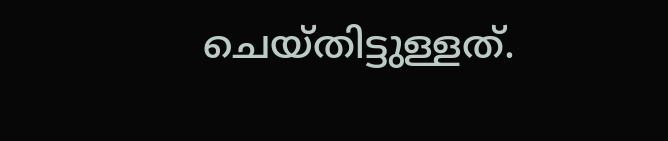ചെയ്തിട്ടുള്ളത്.